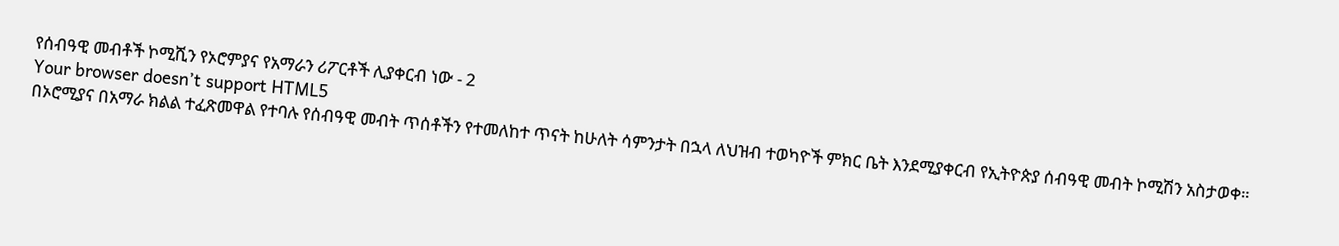የሰብዓዊ መብቶች ኮሚሺን የኦሮምያና የአማራን ሪፖርቶች ሊያቀርብ ነው - 2
Your browser doesn’t support HTML5
በኦሮሚያና በአማራ ክልል ተፈጽመዋል የተባሉ የሰብዓዊ መብት ጥሰቶችን የተመለከተ ጥናት ከሁለት ሳምንታት በኋላ ለህዝብ ተወካዮች ምክር ቤት እንደሚያቀርብ የኢትዮጵያ ሰብዓዊ መብት ኮሚሽን አስታወቀ።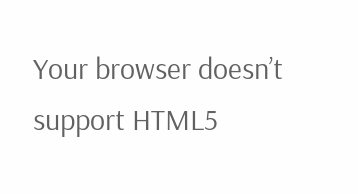Your browser doesn’t support HTML5